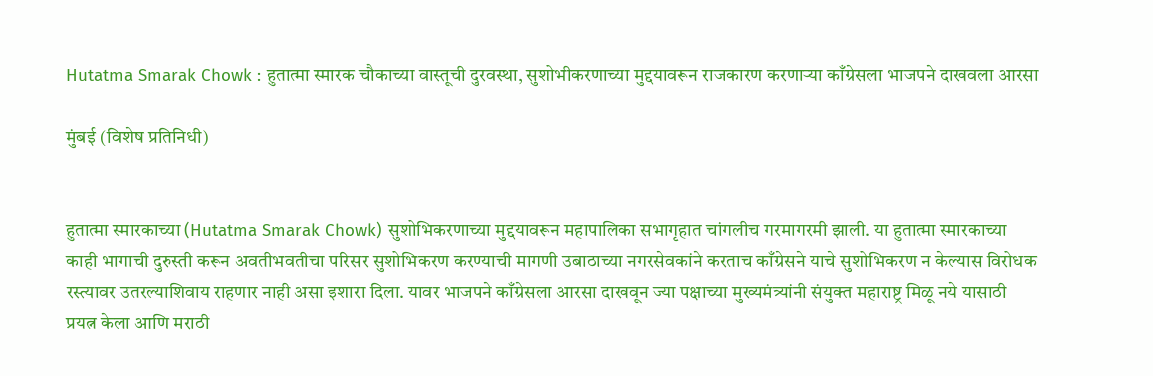Hutatma Smarak Chowk : हुतात्मा स्मारक चौकाच्या वास्तूची दुरवस्था, सुशोभीकरणाच्या मुद्दयावरून राजकारण करणाऱ्या काँग्रेसला भाजपने दाखवला आरसा

मुंबई (विशेष प्रतिनिधी)


हुतात्मा स्मारकाच्या (Hutatma Smarak Chowk) सुशोभिकरणाच्या मुद्दयावरून महापालिका सभागृहात चांगलीच गरमागरमी झाली. या हुतात्मा स्मारकाच्या काही भागाची दुरुस्ती करून अवतीभवतीचा परिसर सुशोभिकरण करण्याची मागणी उबाठाच्या नगरसेवकांने करताच काँग्रेसने याचे सुशोभिकरण न केल्यास विरोधक रस्त्यावर उतरल्याशिवाय राहणार नाही असा इशारा दिला. यावर भाजपने काँग्रेसला आरसा दाखवून ज्या पक्षाच्या मुख्यमंत्र्यांनी संयुक्त महाराष्ट्र मिळू नये यासाठी प्रयत्न केला आणि मराठी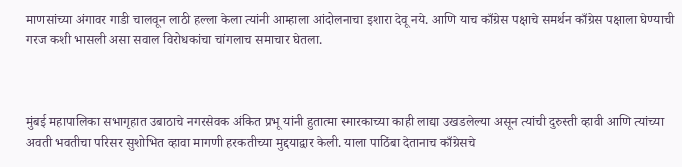माणसांच्या अंगावर गाडी चालवून लाठी हल्ला केला त्यांनी आम्हाला आंदोलनाचा इशारा देवू नये. आणि याच काँग्रेस पक्षाचे समर्थन काँग्रेस पक्षाला घेण्याची गरज कशी भासली असा सवाल विरोधकांचा चांगलाच समाचार घेतला.



मुंबई महापालिका सभागृहात उबाठाचे नगरसेवक अंकित प्रभू यांनी हुतात्मा स्मारकाच्या काही लाद्या उखडलेल्या असून त्यांची दुरुस्ती व्हावी आणि त्यांच्या अवती भवतीचा परिसर सुशोभित व्हावा मागणी हरकतीच्या मुद्दयाद्वार केली. याला पाठिंबा देतानाच काँग्रेसचे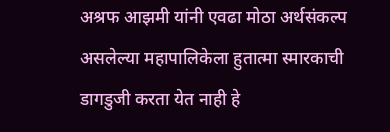अश्रफ आझमी यांनी एवढा मोठा अर्थसंकल्प असलेल्या महापालिकेला हुतात्मा स्मारकाची डागडुजी करता येत नाही हे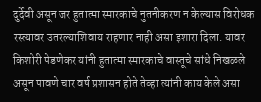दुर्देवी असून जर हुतात्मा स्मारकाचे नुतनीकरण न केल्यास विरोधक रस्त्यावर उतरल्याशिवाय राहणार नाही असा इशारा दिला. यावर किशोरी पेडणेकर यांनी हुतात्मा स्मारकाचे वास्तूचे सांधे निखळले असून पावणे चार वर्ष प्रशासन होते तेव्हा त्यांनी काय केले असा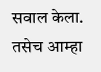सवाल केला. तसेच आम्हा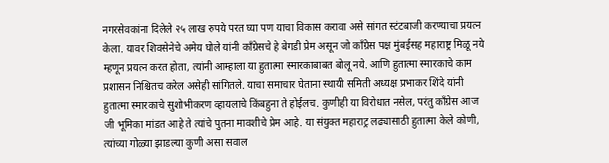नगरसेवकांना दिलेले २५ लाख रुपये परत घ्या पण याचा विकास करावा असे सांगत स्टंटबाजी करण्याचा प्रयत्न केला. यावर शिवसेनेचे अमेय घोले यांनी काँग्रेसचे हे बेगडी प्रेम असून जो काँग्रेस पक्ष मुंबईसह महाराष्ट्र मिळू नये म्हणून प्रयत्न करत होता, त्यांनी आम्हाला या हुतात्मा स्मारकाबाबत बोलू नये. आणि हुतात्मा स्मारकाचे काम प्रशासन निश्चितच करेल असेही सांगितले. याचा समाचार घेताना स्थायी समिती अध्यक्ष प्रभाकर शिंदे यांनी हुतात्मा स्मारकाचे सुशोभीकरण व्हायलाचे किंबहुना ते होईलच. कुणीही या विरोधात नसेल, परंतु काँग्रेस आज जी भूमिका मांडत आहे ते त्यांचे पुतना मावशीचे प्रेम आहे. या संयुक्त महाराट्र लढ्यासाठी हुतात्मा केले कोणी, त्यांच्या गोळ्या झाडल्या कुणी असा सवाल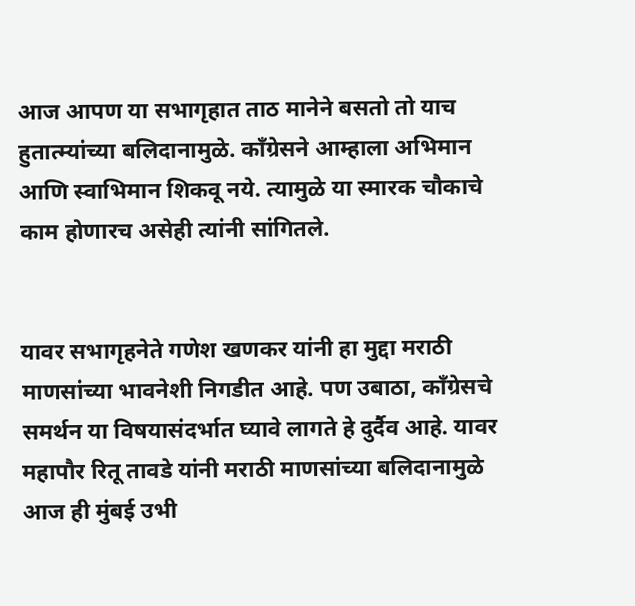आज आपण या सभागृहात ताठ मानेने बसतो तो याच हुतात्म्यांच्या बलिदानामुळे. काँग्रेसने आम्हाला अभिमान आणि स्वाभिमान शिकवू नये. त्यामुळे या स्मारक चौकाचे काम होणारच असेही त्यांनी सांगितले.


यावर सभागृहनेते गणेश खणकर यांनी हा मुद्दा मराठी माणसांच्या भावनेशी निगडीत आहे. पण उबाठा, काँग्रेसचे समर्थन या विषयासंदर्भात घ्यावे लागते हे दुर्दैव आहे. यावर महापौर रितू तावडे यांनी मराठी माणसांच्या बलिदानामुळे आज ही मुंबई उभी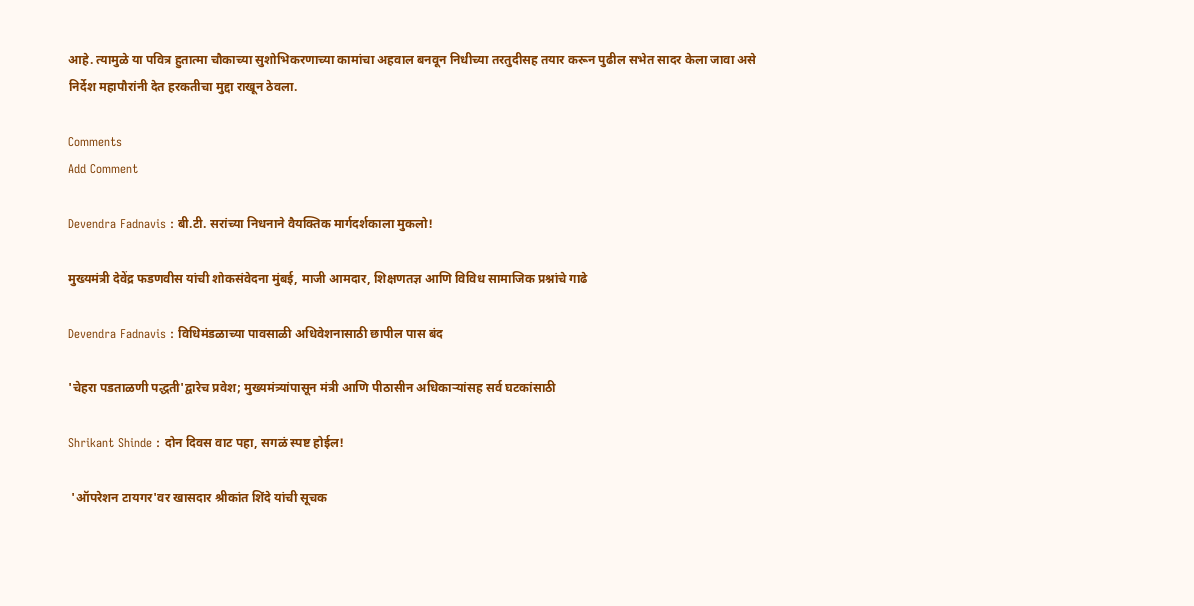आहे. त्यामुळे या पवित्र हुतात्मा चौकाच्या सुशोभिकरणाच्या कामांचा अहवाल बनवून निधीच्या तरतुदीसह तयार करून पुढील सभेत सादर केला जावा असे निर्देश महापौरांनी देत हरकतीचा मुद्दा राखून ठेवला.

Comments
Add Comment

Devendra Fadnavis : बी.टी. सरांच्या निधनाने वैयक्तिक मार्गदर्शकाला मुकलो!

मुख्यमंत्री देवेंद्र फडणवीस यांची शोकसंवेदना मुंबई, माजी आमदार, शिक्षणतज्ञ आणि विविध सामाजिक प्रश्नांचे गाढे

Devendra Fadnavis : विधिमंडळाच्या पावसाळी अधिवेशनासाठी छापील पास बंद

'चेहरा पडताळणी पद्धती'द्वारेच प्रवेश; मुख्यमंत्र्यांपासून मंत्री आणि पीठासीन अधिकाऱ्यांसह सर्व घटकांसाठी

Shrikant Shinde : दोन दिवस वाट पहा, सगळं स्पष्ट होईल!

 'ऑपरेशन टायगर'वर खासदार श्रीकांत शिंदे यांची सूचक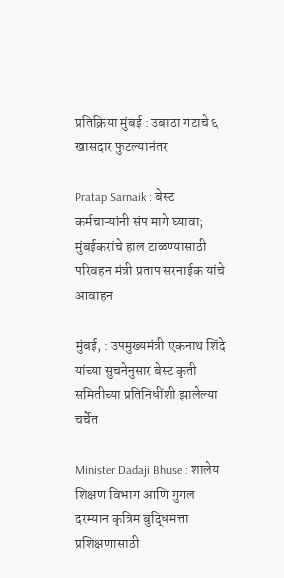प्रतिक्रिया मुंबई : उबाठा गटाचे ६ खासदार फुटल्यानंतर

Pratap Sarnaik : बेस्ट कर्मचाऱ्यांनी संप मागे घ्यावा; मुंबईकरांचे हाल टाळण्यासाठी परिवहन मंत्री प्रताप सरनाईक यांचे आवाहन

मुंबई, : उपमुख्यमंत्री एकनाथ शिंदे यांच्या सुचनेनुसार बेस्ट कृती समितीच्या प्रतिनिधींशी झालेल्या चर्चेत

Minister Dadaji Bhuse : शालेय शिक्षण विभाग आणि गुगल दरम्यान कृत्रिम बुद्धिमत्ता प्रशिक्षणासाठी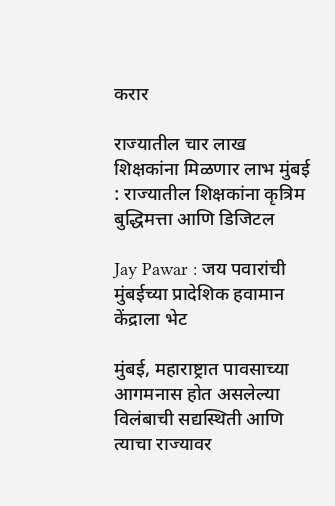करार

राज्यातील चार लाख शिक्षकांना मिळणार लाभ मुंबई : राज्यातील शिक्षकांना कृत्रिम बुद्धिमत्ता आणि डिजिटल

Jay Pawar : जय पवारांची मुंबईच्या प्रादेशिक हवामान केंद्राला भेट

मुंबई, महाराष्ट्रात पावसाच्या आगमनास होत असलेल्या विलंबाची सद्यस्थिती आणि त्याचा राज्यावर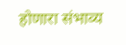होणारा संभाव्य